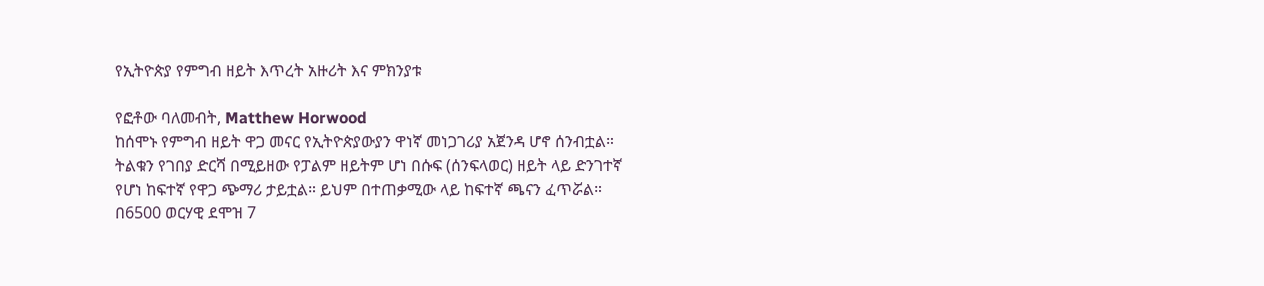የኢትዮጵያ የምግብ ዘይት እጥረት አዙሪት እና ምክንያቱ

የፎቶው ባለመብት, Matthew Horwood
ከሰሞኑ የምግብ ዘይት ዋጋ መናር የኢትዮጵያውያን ዋነኛ መነጋገሪያ አጀንዳ ሆኖ ሰንብቷል።
ትልቁን የገበያ ድርሻ በሚይዘው የፓልም ዘይትም ሆነ በሱፍ (ሰንፍላወር) ዘይት ላይ ድንገተኛ የሆነ ከፍተኛ የዋጋ ጭማሪ ታይቷል። ይህም በተጠቃሚው ላይ ከፍተኛ ጫናን ፈጥሯል።
በ6500 ወርሃዊ ደሞዝ 7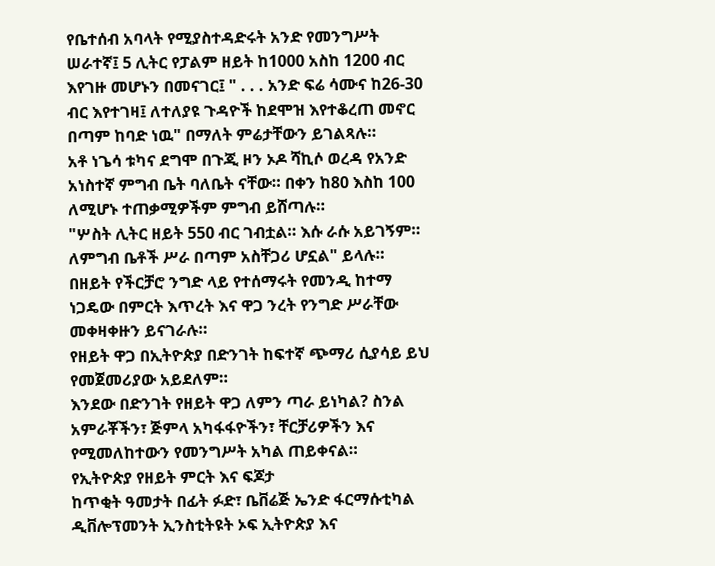የቤተሰብ አባላት የሚያስተዳድሩት አንድ የመንግሥት ሠራተኛ፤ 5 ሊትር የፓልም ዘይት ከ1000 አስከ 1200 ብር እየገዙ መሆኑን በመናገር፤ " . . . አንድ ፍሬ ሳሙና ከ26-30 ብር እየተገዛ፤ ለተለያዩ ጉዳዮች ከደሞዝ እየተቆረጠ መኖር በጣም ከባድ ነዉ" በማለት ምሬታቸውን ይገልጻሉ።
አቶ ነጌሳ ቱካና ደግሞ በጉጂ ዞን ኦዶ ሻኪሶ ወረዳ የአንድ አነስተኛ ምግብ ቤት ባለቤት ናቸው። በቀን ከ80 እስከ 100 ለሚሆኑ ተጠቃሚዎችም ምግብ ይሸጣሉ።
"ሦስት ሊትር ዘይት 550 ብር ገብቷል። እሱ ራሱ አይገኝም። ለምግብ ቤቶች ሥራ በጣም አስቸጋሪ ሆኗል" ይላሉ።
በዘይት የችርቻሮ ንግድ ላይ የተሰማሩት የመንዲ ከተማ ነጋዴው በምርት እጥረት እና ዋጋ ንረት የንግድ ሥራቸው መቀዛቀዙን ይናገራሉ።
የዘይት ዋጋ በኢትዮጵያ በድንገት ከፍተኛ ጭማሪ ሲያሳይ ይህ የመጀመሪያው አይደለም።
እንደው በድንገት የዘይት ዋጋ ለምን ጣራ ይነካል? ስንል አምራቾችን፣ ጅምላ አካፋፋዮችን፣ ቸርቻሪዎችን እና የሚመለከተውን የመንግሥት አካል ጠይቀናል።
የኢትዮጵያ የዘይት ምርት እና ፍጆታ
ከጥቂት ዓመታት በፊት ፉድ፣ ቤቨሬጅ ኤንድ ፋርማሱቲካል ዲቨሎፕመንት ኢንስቲትዩት ኦፍ ኢትዮጵያ እና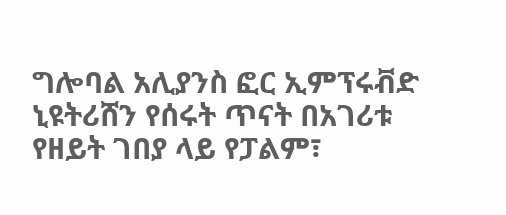ግሎባል አሊያንስ ፎር ኢምፕሩቭድ ኒዩትሪሸን የሰሩት ጥናት በአገሪቱ የዘይት ገበያ ላይ የፓልም፣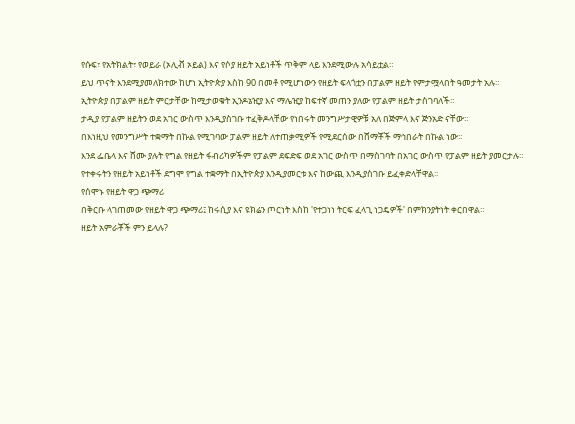የሱፍ፣ የአትክልት፣ የወይራ (ኦሊቭ ኦይል) እና የሶያ ዘይት አይነቶች ጥቅም ላይ እንደሚውሉ አሳይቷል።
ይህ ጥናት እንደሚያመለክተው ከሆነ ኢትዮጵያ እስከ 90 በመቶ የሚሆነውን የዘይት ፍላጎቷን በፓልም ዘይት የምታሟላበት ዓመታት አሉ።
ኢትዮጵያ በፓልም ዘይት ምርታቸው ከሚታወቁት ኢንዶኔዢያ እና ማሌዢያ ከፍተኛ መጠን ያለው የፓልም ዘይት ታስገባለች።
ታዲያ የፓልም ዘይትን ወደ አገር ውስጥ እንዲያስገቡ ተፈቅዶላቸው የነበሩት መንግሥታዊዎቹ አለ በጅምላ እና ጅንአድ ናቸው።
በእነዚህ የመንግሥት ተቋማት በኩል የሚገባው ፓልም ዘይት ለተጠቃሚዎች የሚደርሰው በሸማቾች ማኅበራት በኩል ነው።
እንደ ፌቤላ እና ሸሙ ያሉት የግል የዘይት ፋብሪካዎችም የፓልም ደፍድፍ ወደ አገር ውስጥ በማስገባት በአገር ውስጥ የፓልም ዘይት ያመርታሉ።
የተቀሩትን የዘይት አይነቶች ደግሞ የግል ተቋማት በኢትዮጵያ እንዲያመርቱ እና ከውጪ እንዲያስገቡ ይፈቀድላቸዋል።
የሰሞኑ የዘይት ዋጋ ጭማሪ
በቅርቡ ላገጠመው የዘይት ዋጋ ጭማሪ፤ ከሩሲያ እና ዩክሬን ጦርነት እስከ 'የተጋነነ ትርፍ ፈላጊ ነጋዴዎች' በምክንያትነት ቀርበዋል።
ዘይት አምራቾች ምን ይላሉ?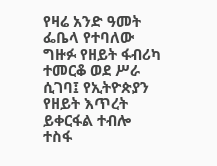የዛሬ አንድ ዓመት ፌቤላ የተባለው ግዙፉ የዘይት ፋብሪካ ተመርቆ ወደ ሥራ ሲገባ፤ የኢትዮጵያን የዘይት እጥረት ይቀርፋል ተብሎ ተስፋ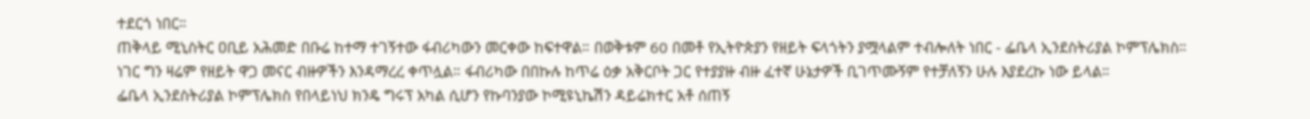ተደርጎ ነበር።
ጠቅላይ ሚኒስትር ዐቢይ አሕመድ በቡሬ ከተማ ተገኝተው ፋብሪካውን መርቀው ከፍተዋል። በወቅቱም 60 በመቶ የኢትዮጵያን የዘይት ፍላጎትን ያሟላልም ተብሎለት ነበር - ፌቤላ ኢንደስትሪያል ኮምፕሌክስ።
ነገር ግን ዛሬም የዘይት ዋጋ መናር ብዙዎችን እንዳማረረ ቀጥሏል። ፋብሪካው በበኩሉ ከጥሬ ዕቃ አቅርቦት ጋር የተያያዙ ብዙ ፈተኛ ሁኔታዎች ቢገጥሙኝም የተቻለኝን ሁሉ እያደረኩ ነው ይላል።
ፌቤላ ኢንደስትሪያል ኮምፕሌክስ የበላይነህ ክንዴ ግሩፕ አካል ሲሆን የኩባንያው ኮሚዩኒኬሽን ዳይሬክተር አቶ ሰጠኝ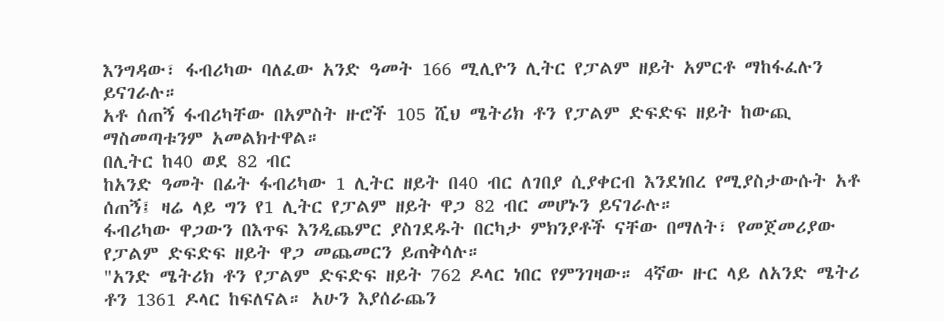እንግዳው፣ ፋብሪካው ባለፈው አንድ ዓመት 166 ሚሊዮን ሊትር የፓልም ዘይት አምርቶ ማከፋፈሉን ይናገራሉ።
አቶ ሰጠኝ ፋብሪካቸው በአምስት ዙሮች 105 ሺህ ሜትሪክ ቶን የፓልም ድፍድፍ ዘይት ከውጪ ማስመጣቱንም አመልክተዋል።
በሊትር ከ40 ወደ 82 ብር
ከአንድ ዓመት በፊት ፋብሪካው 1 ሊትር ዘይት በ40 ብር ለገበያ ሲያቀርብ እንደነበረ የሚያስታውሱት አቶ ሰጠኝ፤ ዛሬ ላይ ግን የ1 ሊትር የፓልም ዘይት ዋጋ 82 ብር መሆኑን ይናገራሉ።
ፋብሪካው ዋጋውን በእጥፍ እንዲጨምር ያስገደዱት በርካታ ምክንያቶች ናቸው በማለት፣ የመጀመሪያው የፓልም ድፍድፍ ዘይት ዋጋ መጨመርን ይጠቅሳሉ።
"አንድ ሜትሪክ ቶን የፓልም ድፍድፍ ዘይት 762 ዶላር ነበር የምንገዛው። 4ኛው ዙር ላይ ለአንድ ሜትሪ ቶን 1361 ዶላር ከፍለናል። አሁን እያሰራጨን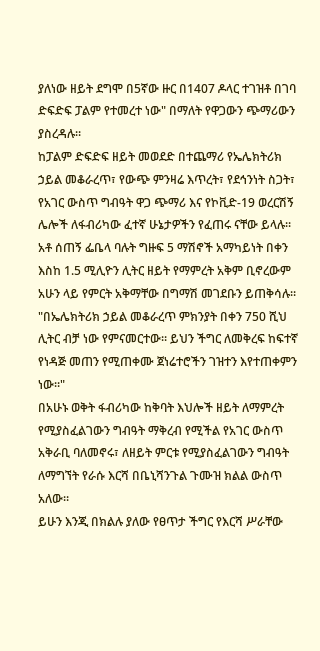ያለነው ዘይት ደግሞ በ5ኛው ዙር በ1407 ዶላር ተገዝቶ በገባ ድፍድፍ ፓልም የተመረተ ነው" በማለት የዋጋውን ጭማሪውን ያስረዳሉ።
ከፓልም ድፍድፍ ዘይት መወደድ በተጨማሪ የኤሌክትሪክ ኃይል መቆራረጥ፣ የውጭ ምንዛሬ እጥረት፣ የደኅንነት ስጋት፣ የአገር ውስጥ ግብዓት ዋጋ ጭማሪ እና የኮቪድ-19 ወረርሽኝ ሌሎች ለፋብሪካው ፈተኛ ሁኔታዎችን የፈጠሩ ናቸው ይላሉ።
አቶ ሰጠኝ ፌቤላ ባሉት ግዙፍ 5 ማሽኖች አማካይነት በቀን እስከ 1.5 ሚሊዮን ሊትር ዘይት የማምረት አቅም ቢኖረውም አሁን ላይ የምርት አቅማቸው በግማሽ መገደቡን ይጠቅሳሉ።
"በኤሌክትሪክ ኃይል መቆራረጥ ምክንያት በቀን 750 ሺህ ሊትር ብቻ ነው የምናመርተው። ይህን ችግር ለመቅረፍ ከፍተኛ የነዳጅ መጠን የሚጠቀሙ ጀነሬተሮችን ገዝተን እየተጠቀምን ነው።"
በአሁኑ ወቅት ፋብሪካው ከቅባት እህሎች ዘይት ለማምረት የሚያስፈልገውን ግብዓት ማቅረብ የሚችል የአገር ውስጥ አቅራቢ ባለመኖሩ፣ ለዘይት ምርቱ የሚያስፈልገውን ግብዓት ለማግኘት የራሱ እርሻ በቤኒሻንጉል ጉሙዝ ክልል ውስጥ አለው።
ይሁን እንጂ በክልሉ ያለው የፀጥታ ችግር የእርሻ ሥራቸው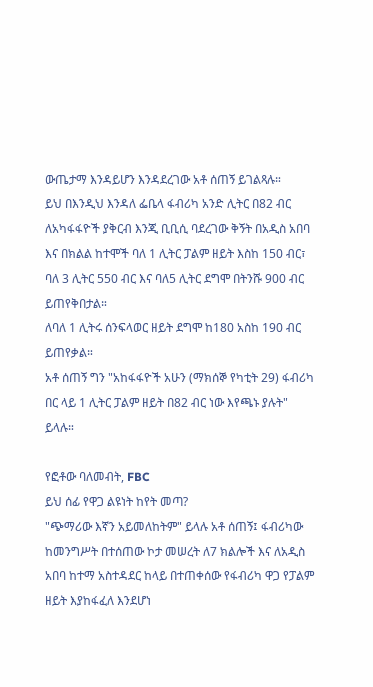ውጤታማ እንዳይሆን እንዳደረገው አቶ ሰጠኝ ይገልጻሉ።
ይህ በእንዲህ እንዳለ ፌቤላ ፋብሪካ አንድ ሊትር በ82 ብር ለአካፋፋዮች ያቅርብ እንጂ ቢቢሲ ባደረገው ቅኝት በአዲስ አበባ እና በክልል ከተሞች ባለ 1 ሊትር ፓልም ዘይት እስከ 150 ብር፣ ባለ 3 ሊትር 550 ብር እና ባለ5 ሊትር ደግሞ በትንሹ 900 ብር ይጠየቅበታል።
ለባለ 1 ሊትሩ ሰንፍላወር ዘይት ደግሞ ከ180 አስከ 190 ብር ይጠየቃል።
አቶ ሰጠኝ ግን "አከፋፋዮች አሁን (ማክሰኞ የካቲት 29) ፋብሪካ በር ላይ 1 ሊትር ፓልም ዘይት በ82 ብር ነው እየጫኑ ያሉት" ይላሉ።

የፎቶው ባለመብት, FBC
ይህ ሰፊ የዋጋ ልዩነት ከየት መጣ?
"ጭማሪው እኛን አይመለከትም" ይላሉ አቶ ሰጠኝ፤ ፋብሪካው ከመንግሥት በተሰጠው ኮታ መሠረት ለ7 ክልሎች እና ለአዲስ አበባ ከተማ አስተዳደር ከላይ በተጠቀሰው የፋብሪካ ዋጋ የፓልም ዘይት እያከፋፈለ እንደሆነ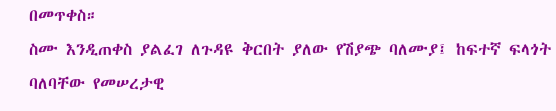በመጥቀስ።
ስሙ እንዲጠቀስ ያልፈገ ለጉዳዩ ቅርበት ያለው የሽያጭ ባለሙያ፤ ከፍተኛ ፍላጎት ባለባቸው የመሠረታዊ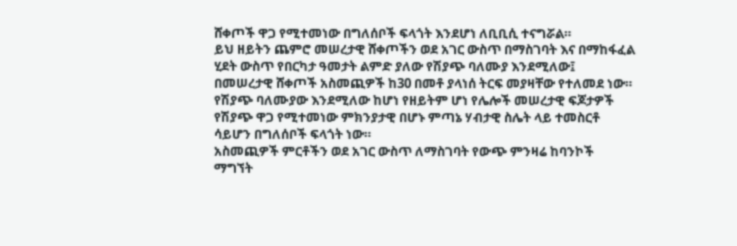ሸቀጦች ዋጋ የሚተመነው በግለሰቦች ፍላጎት እንደሆነ ለቢቢሲ ተናግሯል።
ይህ ዘይትን ጨምሮ መሠረታዊ ሸቀጦችን ወደ አገር ውስጥ በማስገባት እና በማከፋፈል ሂደት ውስጥ የበርካታ ዓመታት ልምድ ያለው የሽያጭ ባለሙያ እንደሚለው፤ በመሠረታዊ ሸቀጦች አስመጪዎች ከ30 በመቶ ያላነሰ ትርፍ መያዛቸው የተለመደ ነው።
የሽያጭ ባለሙያው እንደሚለው ከሆነ የዘይትም ሆነ የሌሎች መሠረታዊ ፍጆታዎች የሽያጭ ዋጋ የሚተመነው ምክንያታዊ በሆኑ ምጣኔ ሃብታዊ ስሌት ላይ ተመስርቶ ሳይሆን በግለሰቦች ፍላጎት ነው።
አስመጪዎች ምርቶችን ወደ አገር ውስጥ ለማስገባት የውጭ ምንዛሬ ከባንኮች ማግኘት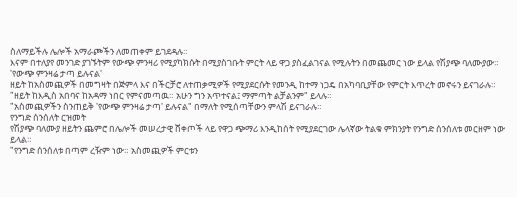ስለማይችሉ ሌሎች አማራጮችን ለመጠቀም ይገደዳሉ።
እናም በተለያየ መንገድ ያገኙትም የውጭ ምንዛሪ የሚያካክሱት በሚያስገቡት ምርት ላይ ዋጋ ያስፈልገናል የሚሉትን በመጨመር ነው ይላል የሽያጭ ባለሙያው።
'የውጭ ምንዛሬ ታጣ ይሉናል'
ዘይት ከአስመጪዎች በመግዛት በጅምላ እና በችርቻሮ ለተጠቃሚዎች የሚያደርሱት የመንዲ ከተማ ነጋዴ በአካባቢያቸው የምርት እጥረት መኖሩን ይናገራሉ።
"ዘይት ከእዲስ አበባና ከአዳማ ነበር የምናመጣዉ። አሁን ግን አጥተናል፤ ማምጣት ልቻልንም" ይላሉ።
"አስመጪዎችን ስንጠይቅ 'የውጭ ምንዛሬ ታጣ' ይሉናል" በማለት የሚሰጣቸውን ምላሽ ይናገራሉ።
የንግድ ሰንሰለት ርዝመት
የሽያጭ ባለሙያ ዘይትን ጨምሮ በሌሎች መሠረታዊ ሸቀጦች ላይ የዋጋ ጭማሪ እንዲከሰት የሚያደርገው ሌላኛው ትልቁ ምክንያት የንግድ ሰንሰለቱ መርዘም ነው ይላል።
"የንግድ ሰንሰለቱ በጣም ረዥም ነው። አስመጪዎች ምርቱን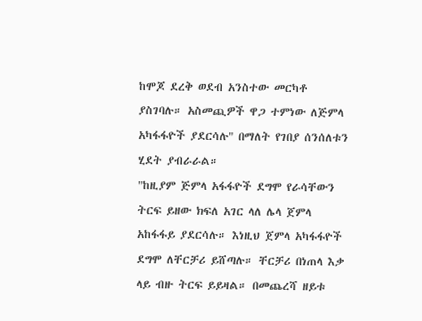ከሞጆ ደረቅ ወደብ አንስተው መርካቶ ያስገባሉ። አስመጪዎች ዋጋ ተምነው ለጅምላ አካፋፋዮች ያደርሳሉ" በማለት የገበያ ሰንሰለቱን ሂደት ያብራራል።
"ከዚያም ጅምላ አፋፋዮች ደግሞ የራሳቸውን ትርፍ ይዘው ክፍለ አገር ላለ ሌላ ጀምላ አከፋፋይ ያደርሳሉ። እነዚህ ጀምላ አካፋፋዮች ደግሞ ለቸርቻሪ ይሸጣሉ። ቸርቻሪ በነጠላ እቃ ላይ ብዙ ትርፍ ይይዛል። በመጨረሻ ዘይቱ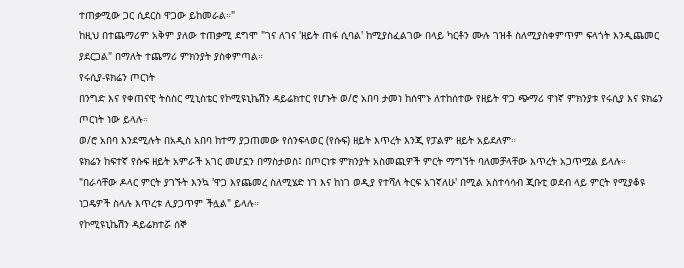ተጠቃሚው ጋር ሲደርስ ዋጋው ይከመራል።"
ከዚህ በተጨማሪም አቅም ያለው ተጠቃሚ ደግሞ "ገና ለገና 'ዘይት ጠፋ ሲባል' ከሚያስፈልገው በላይ ካርቶን ሙሉ ገዝቶ ስለሚያስቀምጥም ፍላጎት እንዲጨመር ያደርጋል" በማለት ተጨማሪ ምክንያት ያስቀምጣል።
የሩሲያ-ዩክሬን ጦርነት
በንግድ እና የቀጠናዊ ትስስር ሚኒስቴር የኮሚዩኒኬሽን ዳይሬክተር የሆኑት ወ/ሮ አበባ ታመነ ከሰሞኑ ለተከሰተው የዘይት ዋጋ ጭማሪ ዋነኛ ምክንያቱ የሩሲያ እና ዩክሬን ጦርነት ነው ይላሉ።
ወ/ሮ አበባ እንደሚሉት በአዲስ አበባ ከተማ ያጋጠመው የሰንፍላወር (የሱፍ) ዘይት እጥረት እንጂ የፓልም ዘይት አይደለም።
ዩክሬን ከፍተኛ የሱፍ ዘይት አምራች አገር መሆኗን በማስታወስ፤ በጦርነቱ ምክንያት አስመጪዎች ምርት ማግኘት ባለመቻላቸው እጥረት አጋጥሟል ይላሉ።
"በራሳቸው ዶላር ምርት ያገኙት እንኳ 'ዋጋ እየጨመረ ስለሚሄድ ነገ እና ከነገ ወዲያ የተሻለ ትርፍ አገኛለሁ' በሚል አስተሳሳብ ጂቡቲ ወደብ ላይ ምርት የሚያቆዩ ነጋዴዎች ስላሉ እጥረቱ ሊያጋጥም ችሏል" ይላሉ።
የኮሚዩኒኬሽን ዳይሬክተሯ ሰኞ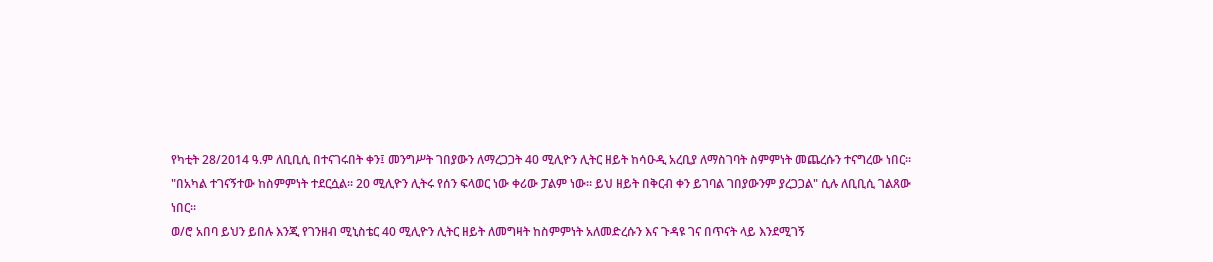የካቲት 28/2014 ዓ.ም ለቢቢሲ በተናገሩበት ቀን፤ መንግሥት ገበያውን ለማረጋጋት 40 ሚሊዮን ሊትር ዘይት ከሳዑዲ አረቢያ ለማስገባት ስምምነት መጨረሱን ተናግረው ነበር።
"በአካል ተገናኝተው ከስምምነት ተደርሷል። 20 ሚሊዮን ሊትሩ የሰን ፍላወር ነው ቀሪው ፓልም ነው። ይህ ዘይት በቅርብ ቀን ይገባል ገበያውንም ያረጋጋል" ሲሉ ለቢቢሲ ገልጸው ነበር።
ወ/ሮ አበባ ይህን ይበሉ እንጂ የገንዘብ ሚኒስቴር 40 ሚሊዮን ሊትር ዘይት ለመግዛት ከስምምነት አለመድረሱን እና ጉዳዩ ገና በጥናት ላይ እንደሚገኝ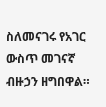ስለመናገሩ የአገር ውስጥ መገናኛ ብዙኃን ዘግበዋል።